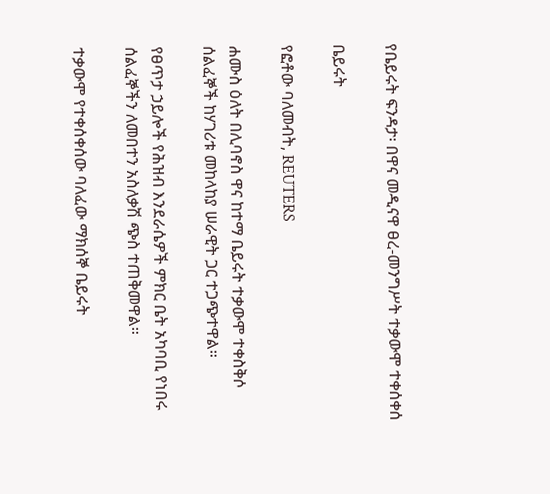የቤይሩት ፍንዳታ፡ በዋና መዲናዋ ፀረ-መንግሥት ተቃውሞ ተቀሰቀሰ

ቤይሩት

የፎቶው ባለመብት, REUTERS

ሐሙስ ዕለት በሊባኖስ ዋና ከተማ ቤይሩት ተቃውሞ ተቀስቅሶ ሰልፈኞች ከሃገሪቱ መከላከያ ሠራዊት ጋር ተጋጭተዋል።

የፀጥታ ኃይሎች የሕዝብ እንደራሴዎች ምክር ቤት አካባቢ የነበሩ ሰልፈኞችን ለመበተን አስለቃሽ ጭስ ተጠቅመዋል።

ተቃውሞ የተቀሰቀሰው ባለፈው ማክሰኞ ቤይሩት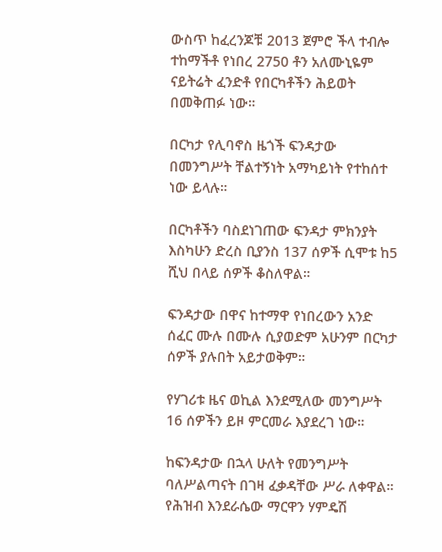ውስጥ ከፈረንጆቹ 2013 ጀምሮ ችላ ተብሎ ተከማችቶ የነበረ 2750 ቶን አለሙኒዬም ናይትሬት ፈንድቶ የበርካቶችን ሕይወት በመቅጠፉ ነው።

በርካታ የሊባኖስ ዜጎች ፍንዳታው በመንግሥት ቸልተኝነት አማካይነት የተከሰተ ነው ይላሉ።

በርካቶችን ባስደነገጠው ፍንዳታ ምክንያት እስካሁን ድረስ ቢያንስ 137 ሰዎች ሲሞቱ ከ5 ሺህ በላይ ሰዎች ቆስለዋል።

ፍንዳታው በዋና ከተማዋ የነበረውን አንድ ሰፈር ሙሉ በሙሉ ሲያወድም አሁንም በርካታ ሰዎች ያሉበት አይታወቅም።

የሃገሪቱ ዜና ወኪል እንደሚለው መንግሥት 16 ሰዎችን ይዞ ምርመራ እያደረገ ነው።

ከፍንዳታው በኋላ ሁለት የመንግሥት ባለሥልጣናት በገዛ ፈቃዳቸው ሥራ ለቀዋል። የሕዝብ እንደራሴው ማርዋን ሃምዴሽ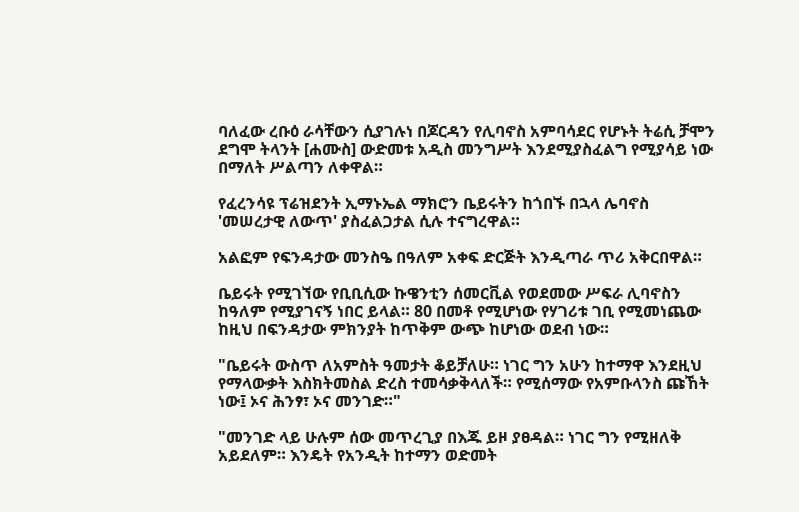ባለፈው ረቡዕ ራሳቸውን ሲያገሉነ በጆርዳን የሊባኖስ አምባሳደር የሆኑት ትሬሲ ቻሞን ደግሞ ትላንት [ሐሙስ] ውድመቱ አዲስ መንግሥት እንደሚያስፈልግ የሚያሳይ ነው በማለት ሥልጣን ለቀዋል።

የፈረንሳዩ ፕሬዝደንት ኢማኑኤል ማክሮን ቤይሩትን ከጎበኙ በኋላ ሌባኖስ 'መሠረታዊ ለውጥ' ያስፈልጋታል ሲሉ ተናግረዋል።

አልፎም የፍንዳታው መንስዔ በዓለም አቀፍ ድርጅት እንዲጣራ ጥሪ አቅርበዋል።

ቤይሩት የሚገኘው የቢቢሲው ኩዌንቲን ሰመርቪል የወደመው ሥፍራ ሊባኖስን ከዓለም የሚያገናኝ ነበር ይላል። 80 በመቶ የሚሆነው የሃገሪቱ ገቢ የሚመነጨው ከዚህ በፍንዳታው ምክንያት ከጥቅም ውጭ ከሆነው ወደብ ነው።

"ቤይሩት ውስጥ ለአምስት ዓመታት ቆይቻለሁ። ነገር ግን አሁን ከተማዋ እንደዚህ የማላውቃት እስክትመስል ድረስ ተመሳቃቅላለች። የሚሰማው የአምቡላንስ ጩኸት ነው፤ ኦና ሕንፃ፣ ኦና መንገድ።"

"መንገድ ላይ ሁሉም ሰው መጥረጊያ በእጁ ይዞ ያፀዳል። ነገር ግን የሚዘለቅ አይደለም። እንዴት የአንዲት ከተማን ወድመት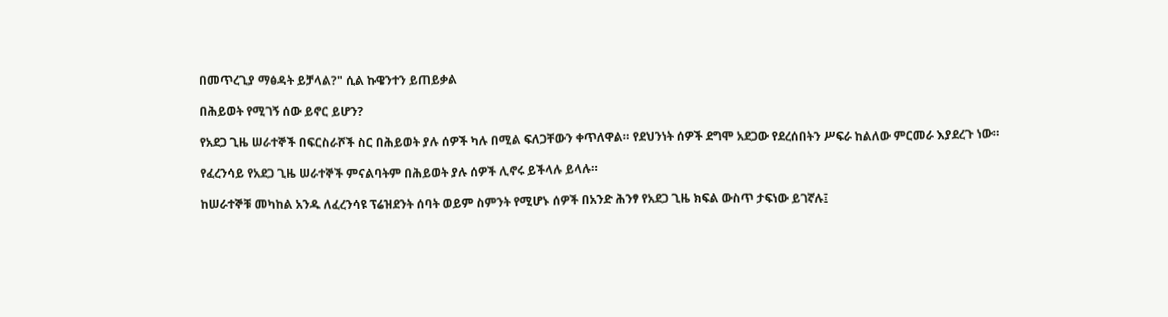በመጥረጊያ ማፅዳት ይቻላል?" ሲል ኩዌንተን ይጠይቃል

በሕይወት የሚገኝ ሰው ይኖር ይሆን?

የአደጋ ጊዜ ሠራተኞች በፍርስራሾች ስር በሕይወት ያሉ ሰዎች ካሉ በሚል ፍለጋቸውን ቀጥለዋል። የደህንነት ሰዎች ደግሞ አደጋው የደረሰበትን ሥፍራ ከልለው ምርመራ እያደረጉ ነው።

የፈረንሳይ የአደጋ ጊዜ ሠራተኞች ምናልባትም በሕይወት ያሉ ሰዎች ሊኖሩ ይችላሉ ይላሉ።

ከሠራተኞቹ መካከል አንዱ ለፈረንሳዩ ፕሬዝደንት ሰባት ወይም ስምንት የሚሆኑ ሰዎች በአንድ ሕንፃ የአደጋ ጊዜ ክፍል ውስጥ ታፍነው ይገኛሉ፤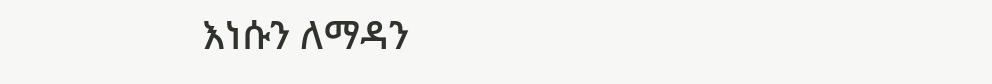እነሱን ለማዳን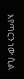እየጣርን ነው ሲል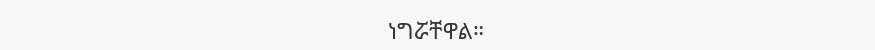ነግሯቸዋል።